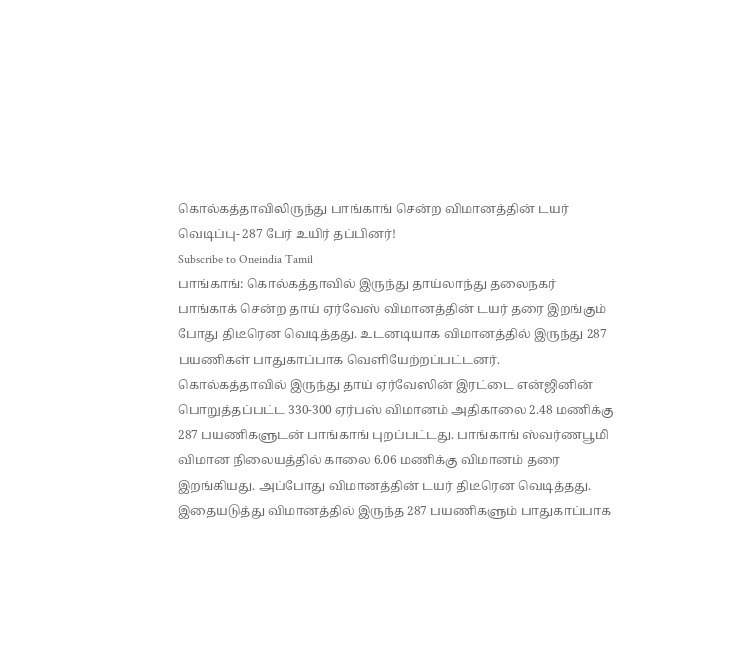கொல்கத்தாவிலிருந்து பாங்காங் சென்ற விமானத்தின் டயர் வெடிப்பு- 287 பேர் உயிர் தப்பினர்!
Subscribe to Oneindia Tamil
பாங்காங்: கொல்கத்தாவில் இருந்து தாய்லாந்து தலைநகர் பாங்காக் சென்ற தாய் ஏர்வேஸ் விமானத்தின் டயர் தரை இறங்கும் போது திடீரென வெடித்தது. உடனடியாக விமானத்தில் இருந்து 287 பயணிகள் பாதுகாப்பாக வெளியேற்றப்பட்டனர்.
கொல்கத்தாவில் இருந்து தாய் ஏர்வேஸின் இரட்டை என்ஜினின் பொறுத்தப்பட்ட 330-300 ஏர்பஸ் விமானம் அதிகாலை 2.48 மணிக்கு 287 பயணிகளுடன் பாங்காங் புறப்பட்டது. பாங்காங் ஸ்வர்ணபூமி விமான நிலையத்தில் காலை 6.06 மணிக்கு விமானம் தரை இறங்கியது. அப்போது விமானத்தின் டயர் திடீரென வெடித்தது. இதையடுத்து விமானத்தில் இருந்த 287 பயணிகளும் பாதுகாப்பாக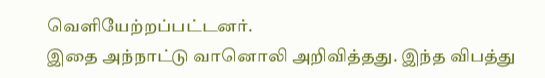வெளியேற்றப்பட்டனர்.
இதை அந்நாட்டு வானொலி அறிவித்தது. இந்த விபத்து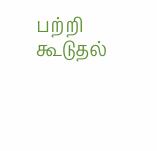பற்றி கூடுதல்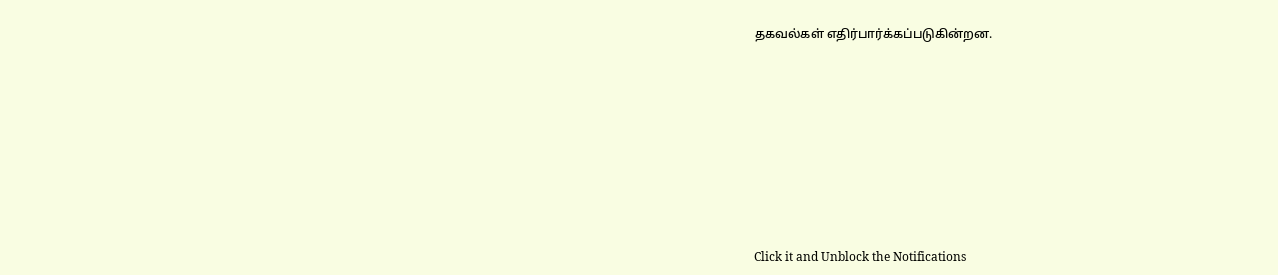தகவல்கள் எதிர்பார்க்கப்படுகின்றன.












Click it and Unblock the Notifications